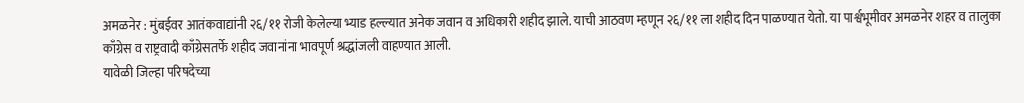अमळनेर : मुंबईवर आतंकवाद्यांनी २६/११ रोजी केलेल्या भ्याड हल्ल्यात अनेक जवान व अधिकारी शहीद झाले. याची आठवण म्हणून २६/११ ला शहीद दिन पाळण्यात येतो. या पार्श्वभूमीवर अमळनेर शहर व तालुका काँग्रेस व राष्ट्रवादी काँग्रेसतर्फे शहीद जवानांना भावपूर्ण श्रद्धांजली वाहण्यात आली.
यावेळी जिल्हा परिषदेच्या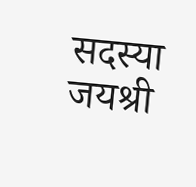सदस्या जयश्री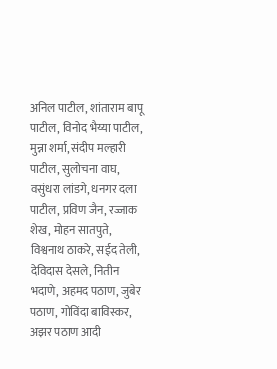अनिल पाटील, शांताराम बापू पाटील, विनोद भैय्या पाटील, मुन्ना शर्मा, संदीप मल्हारी पाटील, सुलोचना वाघ, वसुंधरा लांडगे, धनगर दला पाटील, प्रविण जैन, रज्जाक शेख, मोहन सातपुते, विश्वनाथ ठाकरे, सईद तेली, देविदास देसले, नितीन भदाणे, अहमद पठाण, जुबेर पठाण, गोविंदा बाविस्कर, अझर पठाण आदी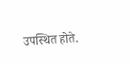उपस्थित होते.